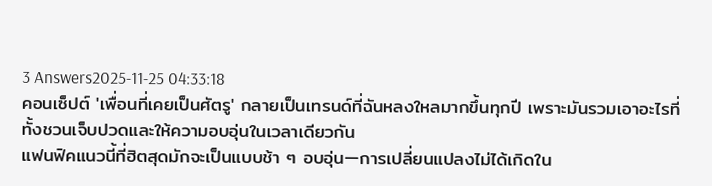3 Answers2025-11-25 04:33:18
คอนเซ็ปต์ 'เพื่อนที่เคยเป็นศัตรู' กลายเป็นเทรนด์ที่ฉันหลงใหลมากขึ้นทุกปี เพราะมันรวมเอาอะไรที่ทั้งชวนเจ็บปวดและให้ความอบอุ่นในเวลาเดียวกัน
แฟนฟิคแนวนี้ที่ฮิตสุดมักจะเป็นแบบช้า ๆ อบอุ่น—การเปลี่ยนแปลงไม่ได้เกิดใน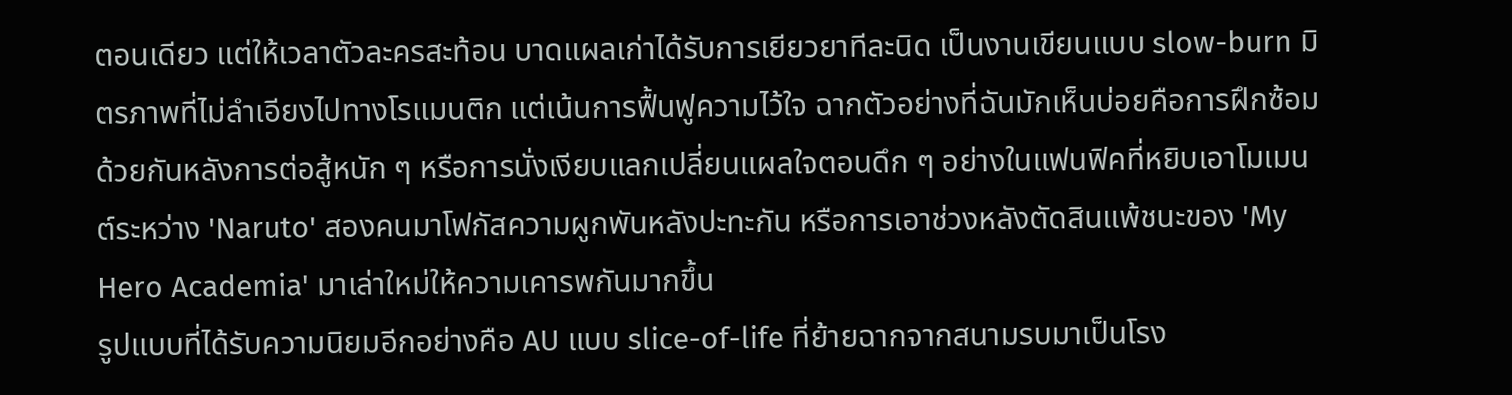ตอนเดียว แต่ให้เวลาตัวละครสะท้อน บาดแผลเก่าได้รับการเยียวยาทีละนิด เป็นงานเขียนแบบ slow-burn มิตรภาพที่ไม่ลำเอียงไปทางโรแมนติก แต่เน้นการฟื้นฟูความไว้ใจ ฉากตัวอย่างที่ฉันมักเห็นบ่อยคือการฝึกซ้อมด้วยกันหลังการต่อสู้หนัก ๆ หรือการนั่งเงียบแลกเปลี่ยนแผลใจตอนดึก ๆ อย่างในแฟนฟิคที่หยิบเอาโมเมนต์ระหว่าง 'Naruto' สองคนมาโฟกัสความผูกพันหลังปะทะกัน หรือการเอาช่วงหลังตัดสินแพ้ชนะของ 'My Hero Academia' มาเล่าใหม่ให้ความเคารพกันมากขึ้น
รูปแบบที่ได้รับความนิยมอีกอย่างคือ AU แบบ slice-of-life ที่ย้ายฉากจากสนามรบมาเป็นโรง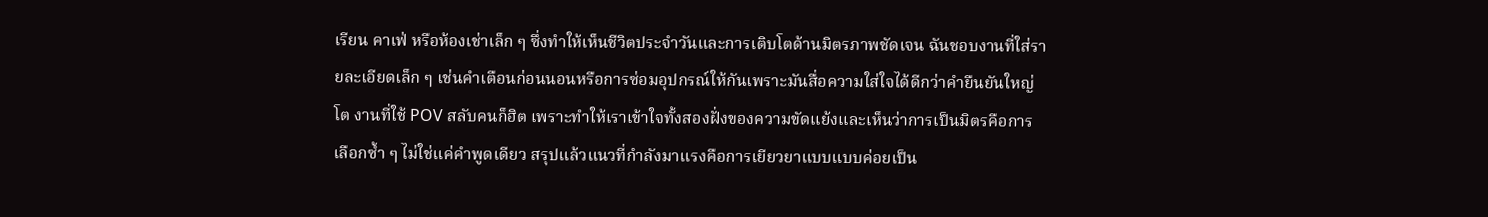เรียน คาเฟ่ หรือห้องเช่าเล็ก ๆ ซึ่งทำให้เห็นชีวิตประจำวันและการเติบโตด้านมิตรภาพชัดเจน ฉันชอบงานที่ใส่รายละเอียดเล็ก ๆ เช่นคำเตือนก่อนนอนหรือการซ่อมอุปกรณ์ให้กันเพราะมันสื่อความใส่ใจได้ดีกว่าคำยืนยันใหญ่โต งานที่ใช้ POV สลับคนก็ฮิต เพราะทำให้เราเข้าใจทั้งสองฝั่งของความขัดแย้งและเห็นว่าการเป็นมิตรคือการเลือกซ้ำ ๆ ไม่ใช่แค่คำพูดเดียว สรุปแล้วแนวที่กำลังมาแรงคือการเยียวยาแบบแบบค่อยเป็น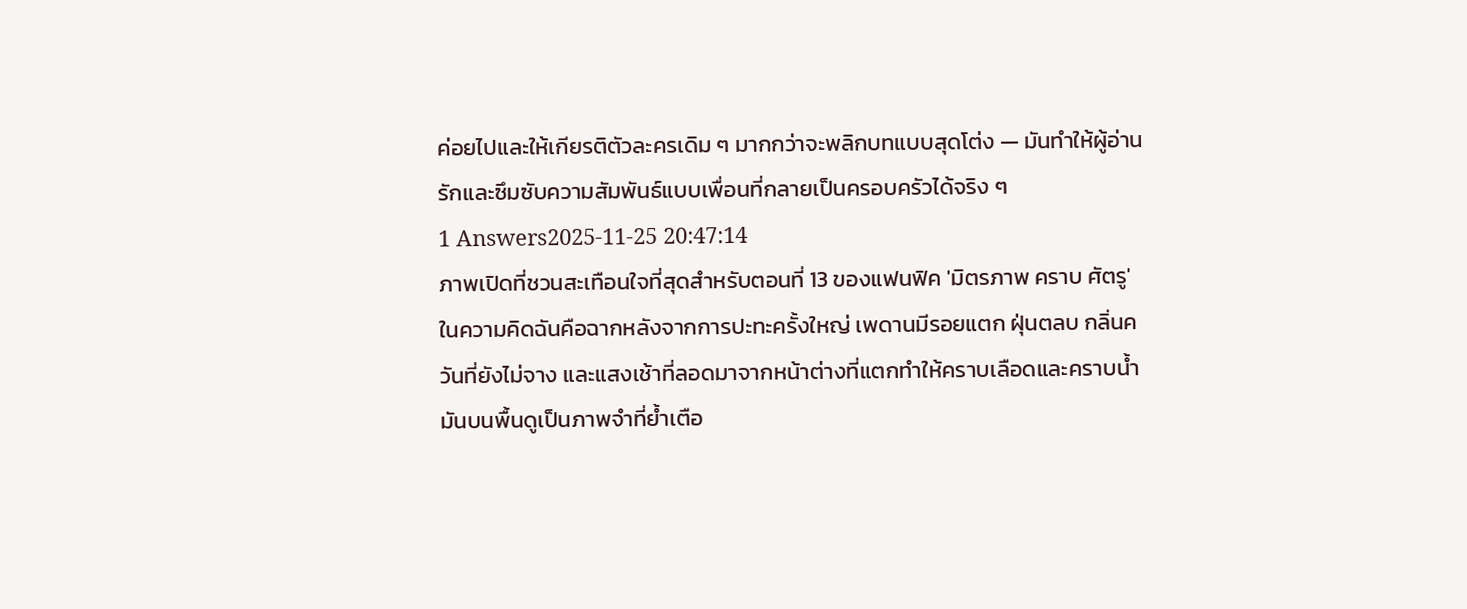ค่อยไปและให้เกียรติตัวละครเดิม ๆ มากกว่าจะพลิกบทแบบสุดโต่ง — มันทำให้ผู้อ่านรักและซึมซับความสัมพันธ์แบบเพื่อนที่กลายเป็นครอบครัวได้จริง ๆ
1 Answers2025-11-25 20:47:14
ภาพเปิดที่ชวนสะเทือนใจที่สุดสำหรับตอนที่ 13 ของแฟนฟิค 'มิตรภาพ คราบ ศัตรู' ในความคิดฉันคือฉากหลังจากการปะทะครั้งใหญ่ เพดานมีรอยแตก ฝุ่นตลบ กลิ่นควันที่ยังไม่จาง และแสงเช้าที่ลอดมาจากหน้าต่างที่แตกทำให้คราบเลือดและคราบน้ำมันบนพื้นดูเป็นภาพจำที่ย้ำเตือ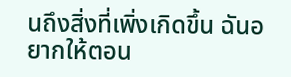นถึงสิ่งที่เพิ่งเกิดขึ้น ฉันอยากให้ตอน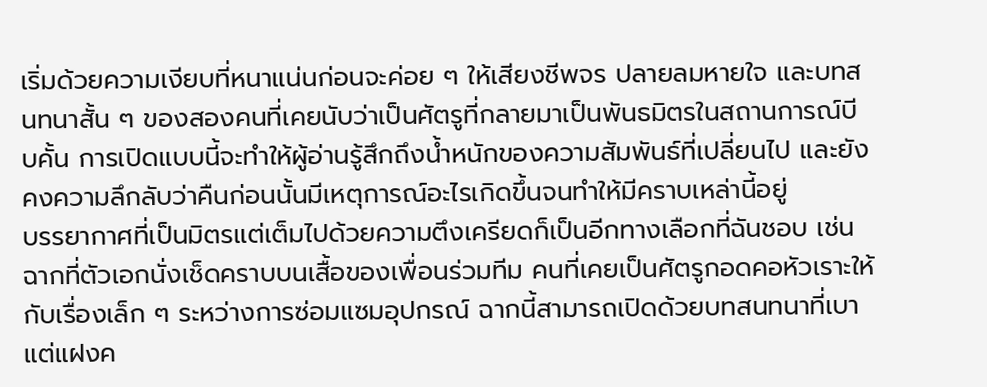เริ่มด้วยความเงียบที่หนาแน่นก่อนจะค่อย ๆ ให้เสียงชีพจร ปลายลมหายใจ และบทสนทนาสั้น ๆ ของสองคนที่เคยนับว่าเป็นศัตรูที่กลายมาเป็นพันธมิตรในสถานการณ์บีบคั้น การเปิดแบบนี้จะทำให้ผู้อ่านรู้สึกถึงน้ำหนักของความสัมพันธ์ที่เปลี่ยนไป และยังคงความลึกลับว่าคืนก่อนนั้นมีเหตุการณ์อะไรเกิดขึ้นจนทำให้มีคราบเหล่านี้อยู่
บรรยากาศที่เป็นมิตรแต่เต็มไปด้วยความตึงเครียดก็เป็นอีกทางเลือกที่ฉันชอบ เช่น ฉากที่ตัวเอกนั่งเช็ดคราบบนเสื้อของเพื่อนร่วมทีม คนที่เคยเป็นศัตรูกอดคอหัวเราะให้กับเรื่องเล็ก ๆ ระหว่างการซ่อมแซมอุปกรณ์ ฉากนี้สามารถเปิดด้วยบทสนทนาที่เบาแต่แฝงค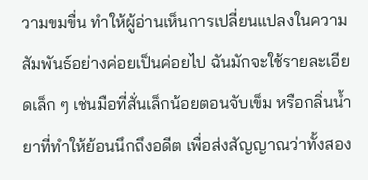วามขมขื่น ทำให้ผู้อ่านเห็นการเปลี่ยนแปลงในความสัมพันธ์อย่างค่อยเป็นค่อยไป ฉันมักจะใช้รายละเอียดเล็ก ๆ เช่นมือที่สั่นเล็กน้อยตอนจับเข็ม หรือกลิ่นน้ำยาที่ทำให้ย้อนนึกถึงอดีต เพื่อส่งสัญญาณว่าทั้งสอง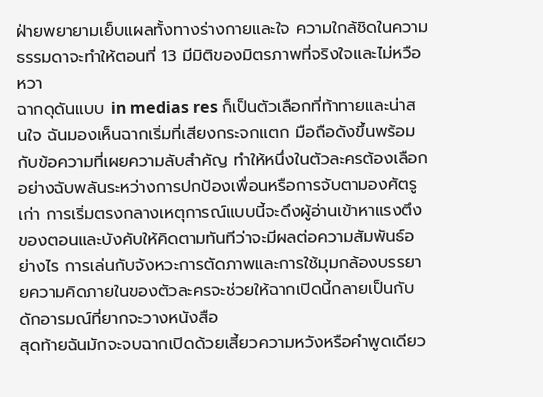ฝ่ายพยายามเย็บแผลทั้งทางร่างกายและใจ ความใกล้ชิดในความธรรมดาจะทำให้ตอนที่ 13 มีมิติของมิตรภาพที่จริงใจและไม่หวือหวา
ฉากดุดันแบบ in medias res ก็เป็นตัวเลือกที่ท้าทายและน่าสนใจ ฉันมองเห็นฉากเริ่มที่เสียงกระจกแตก มือถือดังขึ้นพร้อมกับข้อความที่เผยความลับสำคัญ ทำให้หนึ่งในตัวละครต้องเลือกอย่างฉับพลันระหว่างการปกป้องเพื่อนหรือการจับตามองศัตรูเก่า การเริ่มตรงกลางเหตุการณ์แบบนี้จะดึงผู้อ่านเข้าหาแรงตึงของตอนและบังคับให้คิดตามทันทีว่าจะมีผลต่อความสัมพันธ์อย่างไร การเล่นกับจังหวะการตัดภาพและการใช้มุมกล้องบรรยายความคิดภายในของตัวละครจะช่วยให้ฉากเปิดนี้กลายเป็นกับดักอารมณ์ที่ยากจะวางหนังสือ
สุดท้ายฉันมักจะจบฉากเปิดด้วยเสี้ยวความหวังหรือคำพูดเดียว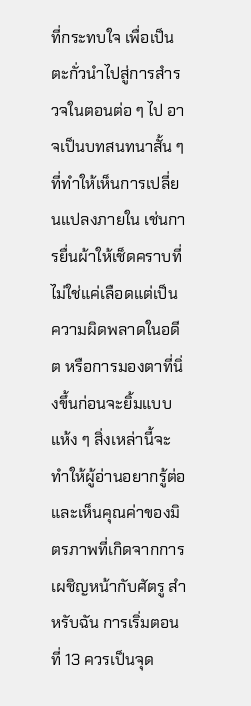ที่กระทบใจ เพื่อเป็นตะกั่วนำไปสู่การสำรวจในตอนต่อ ๆ ไป อาจเป็นบทสนทนาสั้น ๆ ที่ทำให้เห็นการเปลี่ยนแปลงภายใน เช่นการยื่นผ้าให้เช็ดคราบที่ไม่ใช่แค่เลือดแต่เป็นความผิดพลาดในอดีต หรือการมองตาที่นิ่งขึ้นก่อนจะยิ้มแบบแห้ง ๆ สิ่งเหล่านี้จะทำให้ผู้อ่านอยากรู้ต่อและเห็นคุณค่าของมิตรภาพที่เกิดจากการเผชิญหน้ากับศัตรู สำหรับฉัน การเริ่มตอนที่ 13 ควรเป็นจุด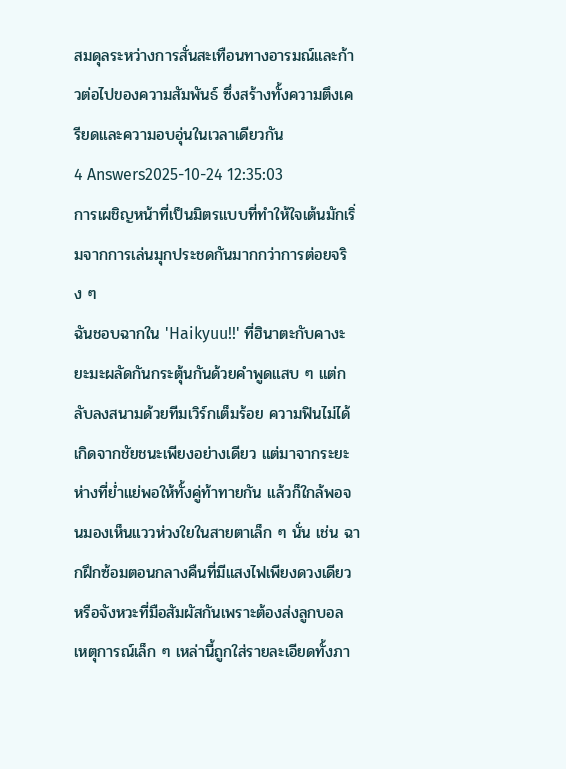สมดุลระหว่างการสั่นสะเทือนทางอารมณ์และก้าวต่อไปของความสัมพันธ์ ซึ่งสร้างทั้งความตึงเครียดและความอบอุ่นในเวลาเดียวกัน
4 Answers2025-10-24 12:35:03
การเผชิญหน้าที่เป็นมิตรแบบที่ทำให้ใจเต้นมักเริ่มจากการเล่นมุกประชดกันมากกว่าการต่อยจริง ๆ
ฉันชอบฉากใน 'Haikyuu!!' ที่ฮินาตะกับคางะยะมะผลัดกันกระตุ้นกันด้วยคำพูดแสบ ๆ แต่กลับลงสนามด้วยทีมเวิร์กเต็มร้อย ความฟินไม่ได้เกิดจากชัยชนะเพียงอย่างเดียว แต่มาจากระยะห่างที่ย่ำแย่พอให้ทั้งคู่ท้าทายกัน แล้วก็ใกล้พอจนมองเห็นแววห่วงใยในสายตาเล็ก ๆ นั่น เช่น ฉากฝึกซ้อมตอนกลางคืนที่มีแสงไฟเพียงดวงเดียวหรือจังหวะที่มือสัมผัสกันเพราะต้องส่งลูกบอล เหตุการณ์เล็ก ๆ เหล่านี้ถูกใส่รายละเอียดทั้งภา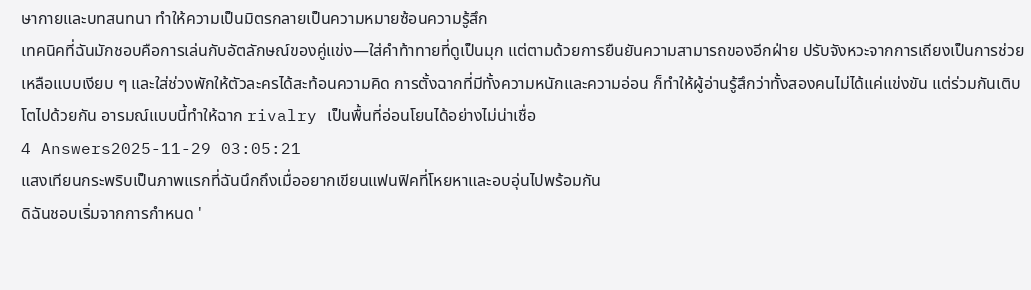ษากายและบทสนทนา ทำให้ความเป็นมิตรกลายเป็นความหมายซ้อนความรู้สึก
เทคนิคที่ฉันมักชอบคือการเล่นกับอัตลักษณ์ของคู่แข่ง—ใส่คำท้าทายที่ดูเป็นมุก แต่ตามด้วยการยืนยันความสามารถของอีกฝ่าย ปรับจังหวะจากการเถียงเป็นการช่วยเหลือแบบเงียบ ๆ และใส่ช่วงพักให้ตัวละครได้สะท้อนความคิด การตั้งฉากที่มีทั้งความหนักและความอ่อน ก็ทำให้ผู้อ่านรู้สึกว่าทั้งสองคนไม่ได้แค่แข่งขัน แต่ร่วมกันเติบโตไปด้วยกัน อารมณ์แบบนี้ทำให้ฉาก rivalry เป็นพื้นที่อ่อนโยนได้อย่างไม่น่าเชื่อ
4 Answers2025-11-29 03:05:21
แสงเทียนกระพริบเป็นภาพแรกที่ฉันนึกถึงเมื่ออยากเขียนแฟนฟิคที่โหยหาและอบอุ่นไปพร้อมกัน
ดิฉันชอบเริ่มจากการกำหนด '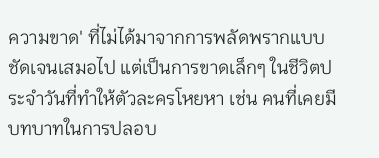ความขาด' ที่ไม่ได้มาจากการพลัดพรากแบบชัดเจนเสมอไป แต่เป็นการขาดเล็กๆ ในชีวิตประจำวันที่ทำให้ตัวละครโหยหา เช่น คนที่เคยมีบทบาทในการปลอบ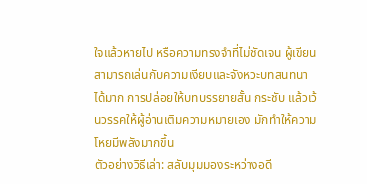ใจแล้วหายไป หรือความทรงจำที่ไม่ชัดเจน ผู้เขียนสามารถเล่นกับความเงียบและจังหวะบทสนทนาได้มาก การปล่อยให้บทบรรยายสั้น กระชับ แล้วเว้นวรรคให้ผู้อ่านเติมความหมายเอง มักทำให้ความโหยมีพลังมากขึ้น
ตัวอย่างวิธีเล่า: สลับมุมมองระหว่างอดี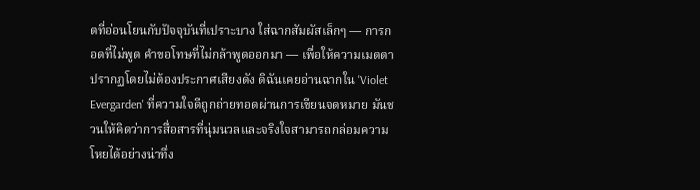ตที่อ่อนโยนกับปัจจุบันที่เปราะบาง ใส่ฉากสัมผัสเล็กๆ — การกอดที่ไม่พูด คำขอโทษที่ไม่กล้าพูดออกมา — เพื่อให้ความเมตตาปรากฏโดยไม่ต้องประกาศเสียงดัง ดิฉันเคยอ่านฉากใน 'Violet Evergarden' ที่ความใจดีถูกถ่ายทอดผ่านการเขียนจดหมาย มันชวนให้คิดว่าการสื่อสารที่นุ่มนวลและจริงใจสามารถกล่อมความโหยได้อย่างน่าทึ่ง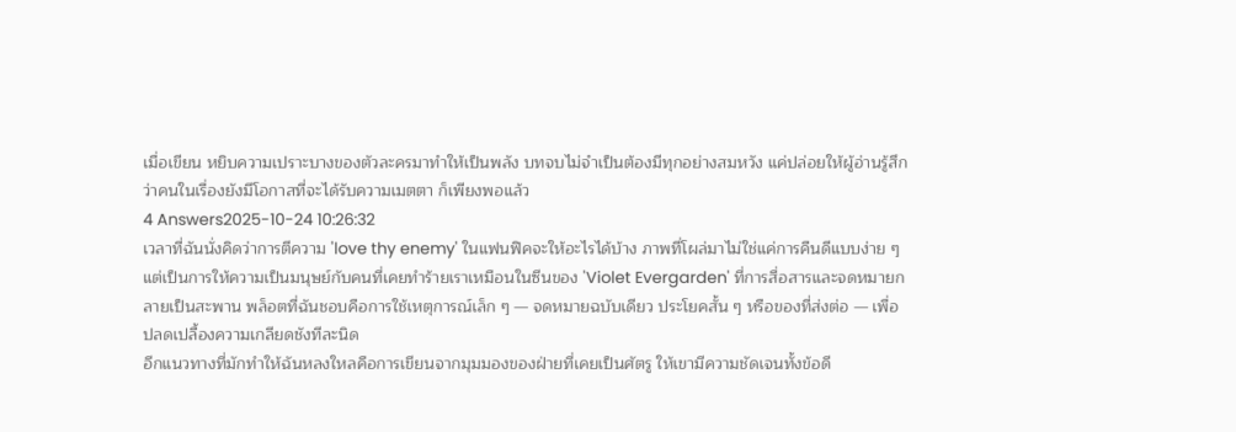เมื่อเขียน หยิบความเปราะบางของตัวละครมาทำให้เป็นพลัง บทจบไม่จำเป็นต้องมีทุกอย่างสมหวัง แค่ปล่อยให้ผู้อ่านรู้สึกว่าคนในเรื่องยังมีโอกาสที่จะได้รับความเมตตา ก็เพียงพอแล้ว
4 Answers2025-10-24 10:26:32
เวลาที่ฉันนั่งคิดว่าการตีความ 'love thy enemy' ในแฟนฟิคจะให้อะไรได้บ้าง ภาพที่โผล่มาไม่ใช่แค่การคืนดีแบบง่าย ๆ แต่เป็นการให้ความเป็นมนุษย์กับคนที่เคยทำร้ายเราเหมือนในซีนของ 'Violet Evergarden' ที่การสื่อสารและจดหมายกลายเป็นสะพาน พล็อตที่ฉันชอบคือการใช้เหตุการณ์เล็ก ๆ — จดหมายฉบับเดียว ประโยคสั้น ๆ หรือของที่ส่งต่อ — เพื่อปลดเปลื้องความเกลียดชังทีละนิด
อีกแนวทางที่มักทำให้ฉันหลงใหลคือการเขียนจากมุมมองของฝ่ายที่เคยเป็นศัตรู ให้เขามีความชัดเจนทั้งข้อดี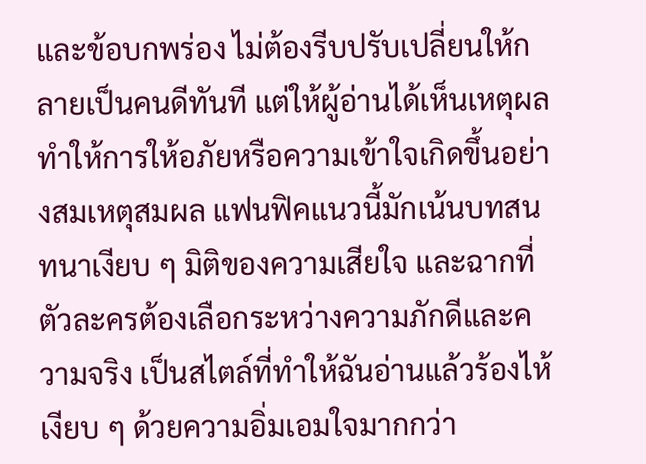และข้อบกพร่อง ไม่ต้องรีบปรับเปลี่ยนให้กลายเป็นคนดีทันที แต่ให้ผู้อ่านได้เห็นเหตุผล ทำให้การให้อภัยหรือความเข้าใจเกิดขึ้นอย่างสมเหตุสมผล แฟนฟิคแนวนี้มักเน้นบทสนทนาเงียบ ๆ มิติของความเสียใจ และฉากที่ตัวละครต้องเลือกระหว่างความภักดีและความจริง เป็นสไตล์ที่ทำให้ฉันอ่านแล้วร้องไห้เงียบ ๆ ด้วยความอิ่มเอมใจมากกว่า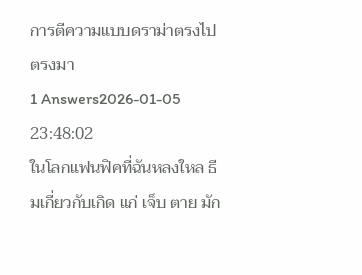การตีความแบบดราม่าตรงไปตรงมา
1 Answers2026-01-05 23:48:02
ในโลกแฟนฟิคที่ฉันหลงใหล ธีมเกี่ยวกับเกิด แก่ เจ็บ ตาย มัก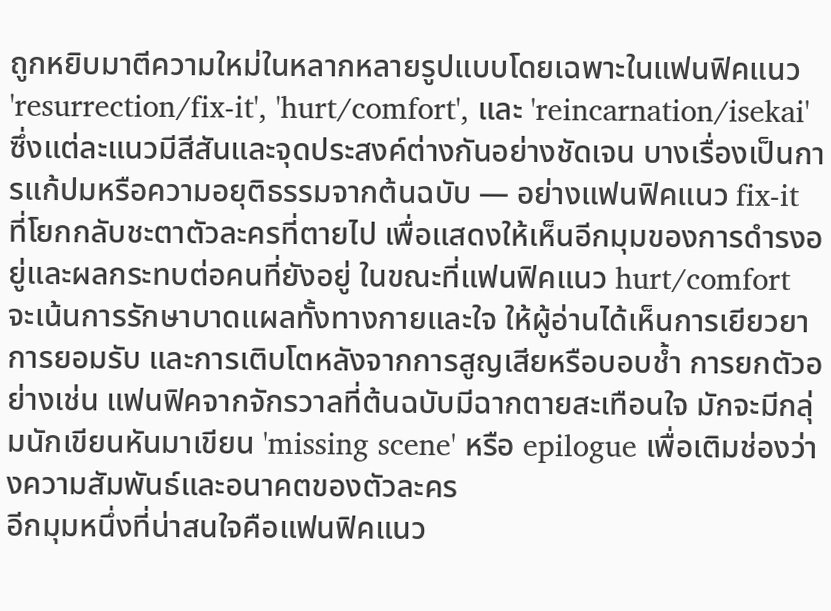ถูกหยิบมาตีความใหม่ในหลากหลายรูปแบบโดยเฉพาะในแฟนฟิคแนว 'resurrection/fix-it', 'hurt/comfort', และ 'reincarnation/isekai' ซึ่งแต่ละแนวมีสีสันและจุดประสงค์ต่างกันอย่างชัดเจน บางเรื่องเป็นการแก้ปมหรือความอยุติธรรมจากต้นฉบับ — อย่างแฟนฟิคแนว fix-it ที่โยกกลับชะตาตัวละครที่ตายไป เพื่อแสดงให้เห็นอีกมุมของการดำรงอยู่และผลกระทบต่อคนที่ยังอยู่ ในขณะที่แฟนฟิคแนว hurt/comfort จะเน้นการรักษาบาดแผลทั้งทางกายและใจ ให้ผู้อ่านได้เห็นการเยียวยา การยอมรับ และการเติบโตหลังจากการสูญเสียหรือบอบช้ำ การยกตัวอย่างเช่น แฟนฟิคจากจักรวาลที่ต้นฉบับมีฉากตายสะเทือนใจ มักจะมีกลุ่มนักเขียนหันมาเขียน 'missing scene' หรือ epilogue เพื่อเติมช่องว่างความสัมพันธ์และอนาคตของตัวละคร
อีกมุมหนึ่งที่น่าสนใจคือแฟนฟิคแนว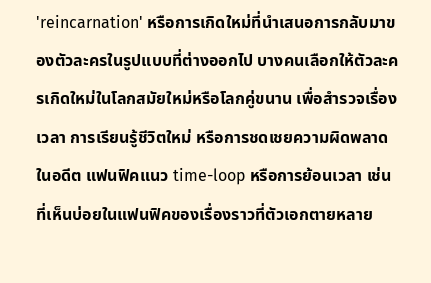'reincarnation' หรือการเกิดใหม่ที่นำเสนอการกลับมาของตัวละครในรูปแบบที่ต่างออกไป บางคนเลือกให้ตัวละครเกิดใหม่ในโลกสมัยใหม่หรือโลกคู่ขนาน เพื่อสำรวจเรื่องเวลา การเรียนรู้ชีวิตใหม่ หรือการชดเชยความผิดพลาดในอดีต แฟนฟิคแนว time-loop หรือการย้อนเวลา เช่นที่เห็นบ่อยในแฟนฟิคของเรื่องราวที่ตัวเอกตายหลาย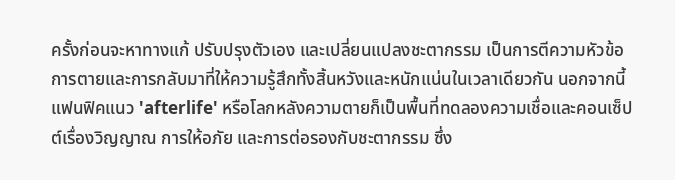ครั้งก่อนจะหาทางแก้ ปรับปรุงตัวเอง และเปลี่ยนแปลงชะตากรรม เป็นการตีความหัวข้อการตายและการกลับมาที่ให้ความรู้สึกทั้งสิ้นหวังและหนักแน่นในเวลาเดียวกัน นอกจากนี้ แฟนฟิคแนว 'afterlife' หรือโลกหลังความตายก็เป็นพื้นที่ทดลองความเชื่อและคอนเซ็ปต์เรื่องวิญญาณ การให้อภัย และการต่อรองกับชะตากรรม ซึ่ง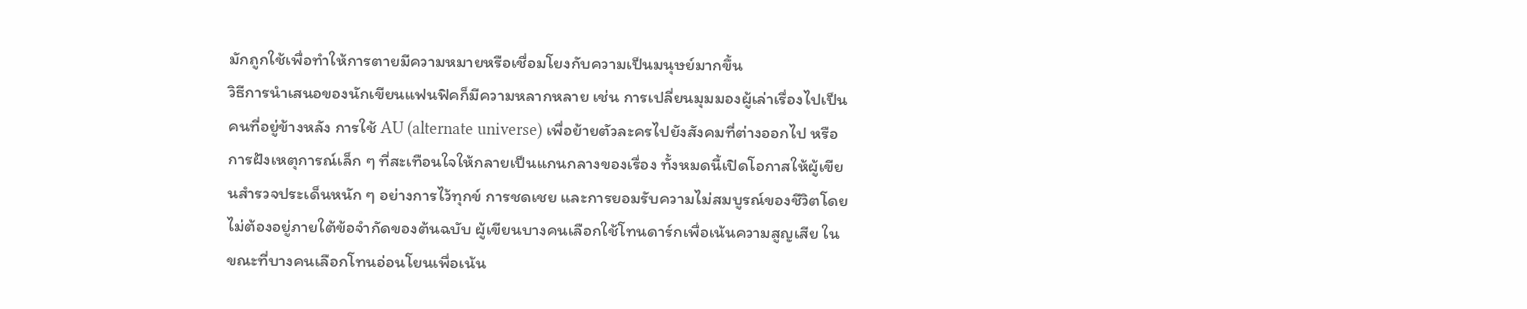มักถูกใช้เพื่อทำให้การตายมีความหมายหรือเชื่อมโยงกับความเป็นมนุษย์มากขึ้น
วิธีการนำเสนอของนักเขียนแฟนฟิคก็มีความหลากหลาย เช่น การเปลี่ยนมุมมองผู้เล่าเรื่องไปเป็นคนที่อยู่ข้างหลัง การใช้ AU (alternate universe) เพื่อย้ายตัวละครไปยังสังคมที่ต่างออกไป หรือการฝังเหตุการณ์เล็ก ๆ ที่สะเทือนใจให้กลายเป็นแกนกลางของเรื่อง ทั้งหมดนี้เปิดโอกาสให้ผู้เขียนสำรวจประเด็นหนัก ๆ อย่างการไว้ทุกข์ การชดเชย และการยอมรับความไม่สมบูรณ์ของชีวิตโดยไม่ต้องอยู่ภายใต้ข้อจำกัดของต้นฉบับ ผู้เขียนบางคนเลือกใช้โทนดาร์กเพื่อเน้นความสูญเสีย ในขณะที่บางคนเลือกโทนอ่อนโยนเพื่อเน้น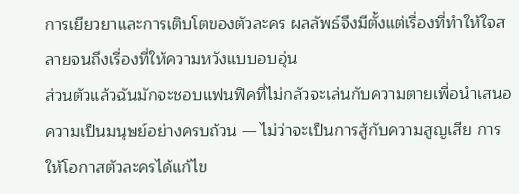การเยียวยาและการเติบโตของตัวละคร ผลลัพธ์จึงมีตั้งแต่เรื่องที่ทำให้ใจสลายจนถึงเรื่องที่ให้ความหวังแบบอบอุ่น
ส่วนตัวแล้วฉันมักจะชอบแฟนฟิคที่ไม่กลัวจะเล่นกับความตายเพื่อนำเสนอความเป็นมนุษย์อย่างครบถ้วน — ไม่ว่าจะเป็นการสู้กับความสูญเสีย การให้โอกาสตัวละครได้แก้ไข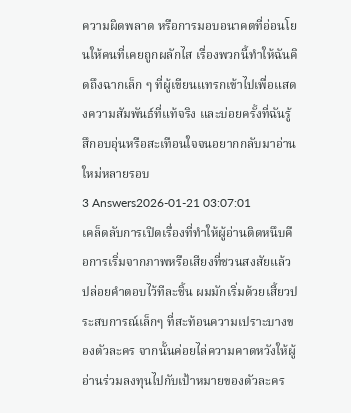ความผิดพลาด หรือการมอบอนาคตที่อ่อนโยนให้คนที่เคยถูกผลักไส เรื่องพวกนี้ทำให้ฉันคิดถึงฉากเล็ก ๆ ที่ผู้เขียนแทรกเข้าไปเพื่อแสดงความสัมพันธ์ที่แท้จริง และบ่อยครั้งที่ฉันรู้สึกอบอุ่นหรือสะเทือนใจจนอยากกลับมาอ่านใหม่หลายรอบ
3 Answers2026-01-21 03:07:01
เคล็ดลับการเปิดเรื่องที่ทำให้ผู้อ่านติดหนึบคือการเริ่มจากภาพหรือเสียงที่ชวนสงสัยแล้วปล่อยคำตอบไว้ทีละชิ้น ผมมักเริ่มด้วยเสี้ยวประสบการณ์เล็กๆ ที่สะท้อนความเปราะบางของตัวละคร จากนั้นค่อยไล่ความคาดหวังให้ผู้อ่านร่วมลงทุนไปกับเป้าหมายของตัวละคร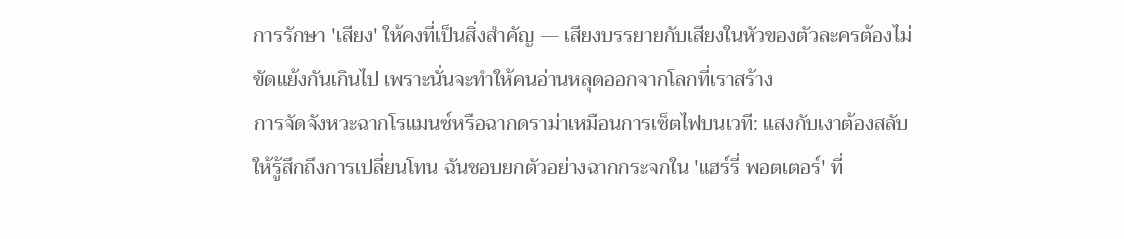การรักษา 'เสียง' ให้คงที่เป็นสิ่งสำคัญ — เสียงบรรยายกับเสียงในหัวของตัวละครต้องไม่ขัดแย้งกันเกินไป เพราะนั่นจะทำให้คนอ่านหลุดออกจากโลกที่เราสร้าง
การจัดจังหวะฉากโรแมนซ์หรือฉากดราม่าเหมือนการเซ็ตไฟบนเวที: แสงกับเงาต้องสลับให้รู้สึกถึงการเปลี่ยนโทน ฉันชอบยกตัวอย่างฉากกระจกใน 'แฮร์รี่ พอตเตอร์' ที่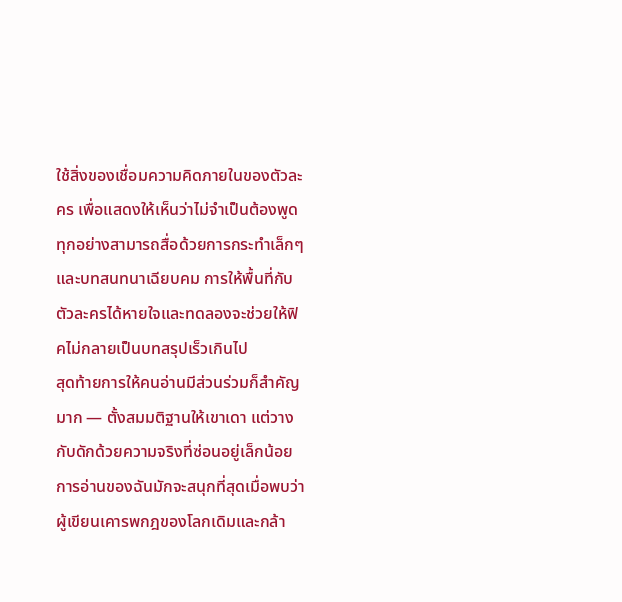ใช้สิ่งของเชื่อมความคิดภายในของตัวละคร เพื่อแสดงให้เห็นว่าไม่จำเป็นต้องพูด ทุกอย่างสามารถสื่อด้วยการกระทำเล็กๆ และบทสนทนาเฉียบคม การให้พื้นที่กับตัวละครได้หายใจและทดลองจะช่วยให้ฟิคไม่กลายเป็นบทสรุปเร็วเกินไป
สุดท้ายการให้คนอ่านมีส่วนร่วมก็สำคัญมาก — ตั้งสมมติฐานให้เขาเดา แต่วางกับดักด้วยความจริงที่ซ่อนอยู่เล็กน้อย การอ่านของฉันมักจะสนุกที่สุดเมื่อพบว่าผู้เขียนเคารพกฎของโลกเดิมและกล้า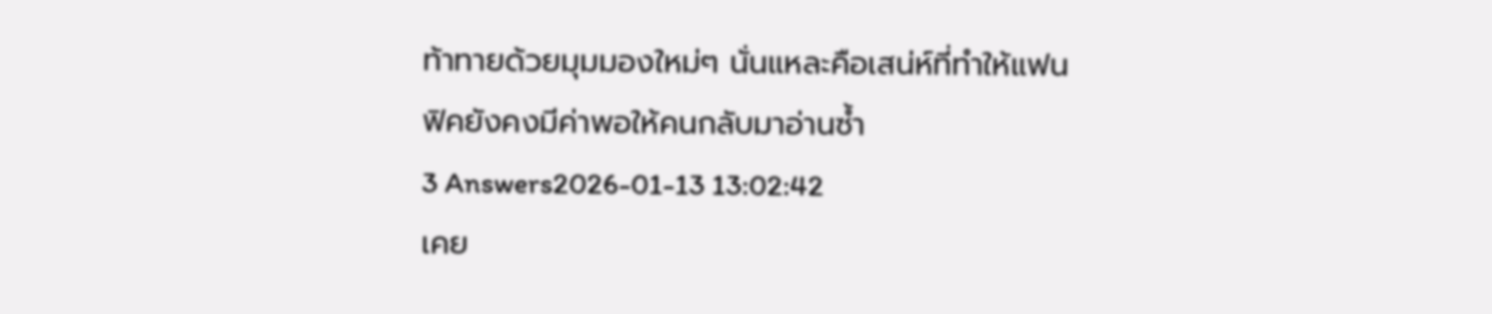ท้าทายด้วยมุมมองใหม่ๆ นั่นแหละคือเสน่ห์ที่ทำให้แฟนฟิคยังคงมีค่าพอให้คนกลับมาอ่านซ้ำ
3 Answers2026-01-13 13:02:42
เคย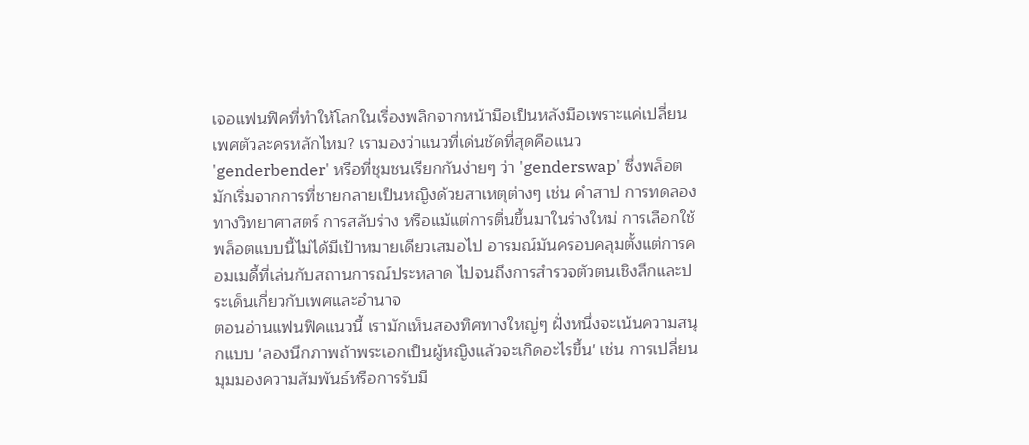เจอแฟนฟิคที่ทำให้โลกในเรื่องพลิกจากหน้ามือเป็นหลังมือเพราะแค่เปลี่ยนเพศตัวละครหลักไหม? เรามองว่าแนวที่เด่นชัดที่สุดคือแนว 'genderbender' หรือที่ชุมชนเรียกกันง่ายๆ ว่า 'genderswap' ซึ่งพล็อตมักเริ่มจากการที่ชายกลายเป็นหญิงด้วยสาเหตุต่างๆ เช่น คำสาป การทดลองทางวิทยาศาสตร์ การสลับร่าง หรือแม้แต่การตื่นขึ้นมาในร่างใหม่ การเลือกใช้พล็อตแบบนี้ไม่ได้มีเป้าหมายเดียวเสมอไป อารมณ์มันครอบคลุมตั้งแต่การคอมเมดี้ที่เล่นกับสถานการณ์ประหลาด ไปจนถึงการสำรวจตัวตนเชิงลึกและประเด็นเกี่ยวกับเพศและอำนาจ
ตอนอ่านแฟนฟิคแนวนี้ เรามักเห็นสองทิศทางใหญ่ๆ ฝั่งหนึ่งจะเน้นความสนุกแบบ 'ลองนึกภาพถ้าพระเอกเป็นผู้หญิงแล้วจะเกิดอะไรขึ้น' เช่น การเปลี่ยนมุมมองความสัมพันธ์หรือการรับมื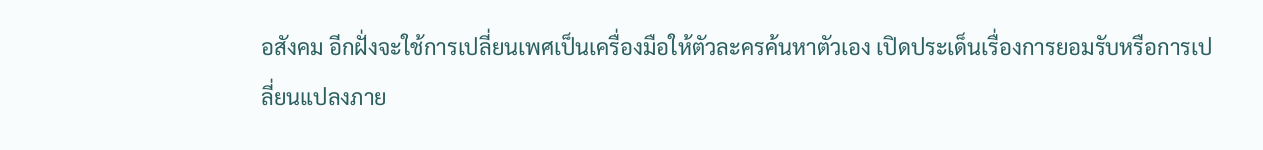อสังคม อีกฝั่งจะใช้การเปลี่ยนเพศเป็นเครื่องมือให้ตัวละครค้นหาตัวเอง เปิดประเด็นเรื่องการยอมรับหรือการเปลี่ยนแปลงภาย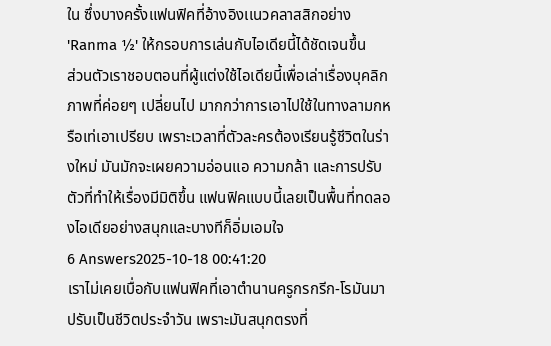ใน ซึ่งบางครั้งแฟนฟิคที่อ้างอิงเเนวคลาสสิกอย่าง 'Ranma ½' ให้กรอบการเล่นกับไอเดียนี้ได้ชัดเจนขึ้น
ส่วนตัวเราชอบตอนที่ผู้แต่งใช้ไอเดียนี้เพื่อเล่าเรื่องบุคลิกภาพที่ค่อยๆ เปลี่ยนไป มากกว่าการเอาไปใช้ในทางลามกหรือเท่เอาเปรียบ เพราะเวลาที่ตัวละครต้องเรียนรู้ชีวิตในร่างใหม่ มันมักจะเผยความอ่อนแอ ความกล้า และการปรับตัวที่ทำให้เรื่องมีมิติขึ้น แฟนฟิคแบบนี้เลยเป็นพื้นที่ทดลองไอเดียอย่างสนุกและบางทีก็อิ่มเอมใจ
6 Answers2025-10-18 00:41:20
เราไม่เคยเบื่อกับแฟนฟิคที่เอาตำนานครูกรกรีก-โรมันมาปรับเป็นชีวิตประจำวัน เพราะมันสนุกตรงที่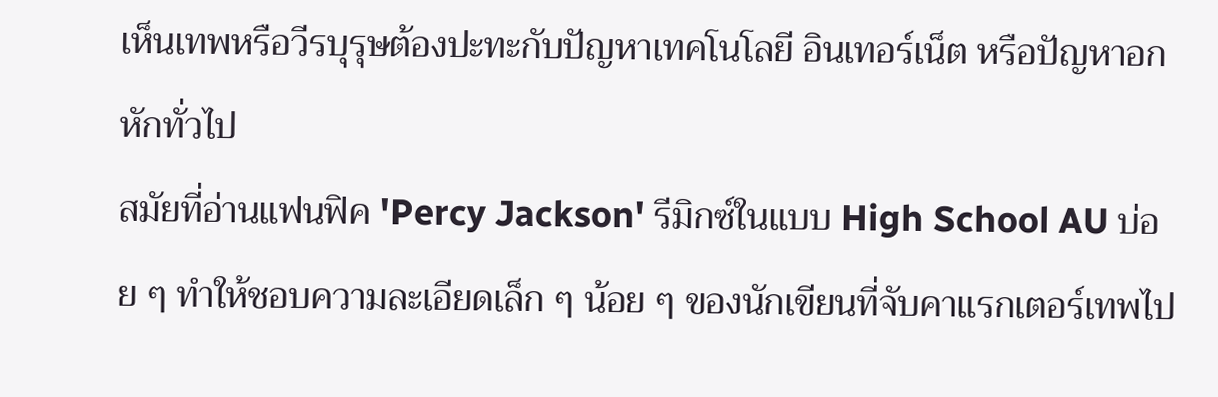เห็นเทพหรือวีรบุรุษต้องปะทะกับปัญหาเทคโนโลยี อินเทอร์เน็ต หรือปัญหาอกหักทั่วไป
สมัยที่อ่านแฟนฟิค 'Percy Jackson' รีมิกซ์ในแบบ High School AU บ่อย ๆ ทำให้ชอบความละเอียดเล็ก ๆ น้อย ๆ ของนักเขียนที่จับคาแรกเตอร์เทพไป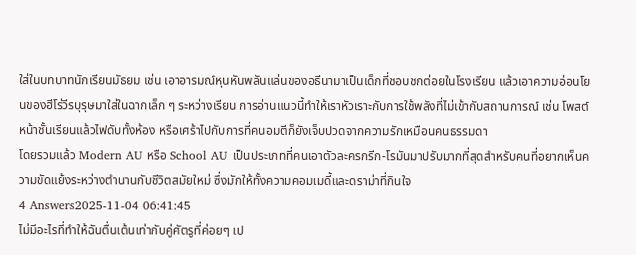ใส่ในบทบาทนักเรียนมัธยม เช่น เอาอารมณ์หุนหันพลันแล่นของอธีนามาเป็นเด็กที่ชอบชกต่อยในโรงเรียน แล้วเอาความอ่อนโยนของฮีโร่วีรบุรุษมาใส่ในฉากเล็ก ๆ ระหว่างเรียน การอ่านแนวนี้ทำให้เราหัวเราะกับการใช้พลังที่ไม่เข้ากับสถานการณ์ เช่น โพสต์หน้าชั้นเรียนแล้วไฟดับทั้งห้อง หรือเศร้าไปกับการที่คนอมตีก็ยังเจ็บปวดจากความรักเหมือนคนธรรมดา
โดยรวมแล้ว Modern AU หรือ School AU เป็นประเภทที่คนเอาตัวละครกรีก-โรมันมาปรับมากที่สุดสำหรับคนที่อยากเห็นความขัดแย้งระหว่างตำนานกับชีวิตสมัยใหม่ ซึ่งมักให้ทั้งความคอมเมดี้และดราม่าที่กินใจ
4 Answers2025-11-04 06:41:45
ไม่มีอะไรที่ทำให้ฉันตื่นเต้นเท่ากับคู่ศัตรูที่ค่อยๆ เป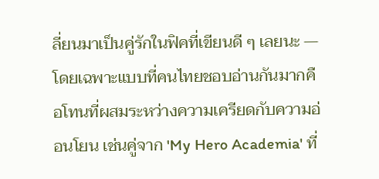ลี่ยนมาเป็นคู่รักในฟิคที่เขียนดี ๆ เลยนะ — โดยเฉพาะแบบที่คนไทยชอบอ่านกันมากคือโทนที่ผสมระหว่างความเครียดกับความอ่อนโยน เช่นคู่จาก 'My Hero Academia' ที่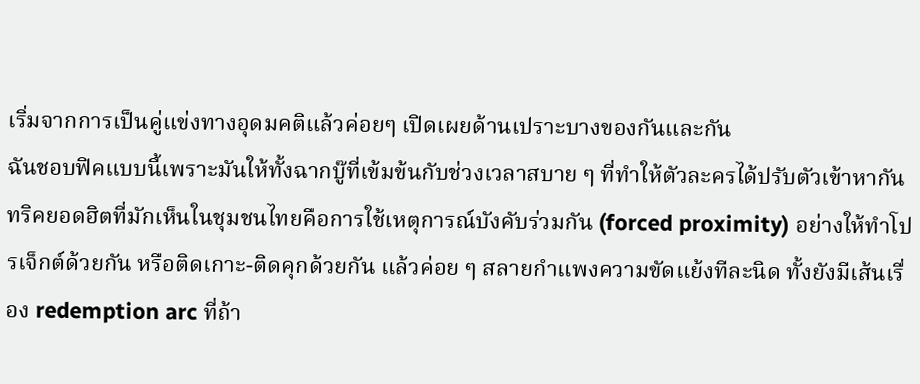เริ่มจากการเป็นคู่แข่งทางอุดมคติแล้วค่อยๆ เปิดเผยด้านเปราะบางของกันและกัน
ฉันชอบฟิคแบบนี้เพราะมันให้ทั้งฉากบู๊ที่เข้มข้นกับช่วงเวลาสบาย ๆ ที่ทำให้ตัวละครได้ปรับตัวเข้าหากัน ทริคยอดฮิตที่มักเห็นในชุมชนไทยคือการใช้เหตุการณ์บังคับร่วมกัน (forced proximity) อย่างให้ทำโปรเจ็กต์ด้วยกัน หรือติดเกาะ-ติดคุกด้วยกัน แล้วค่อย ๆ สลายกำแพงความขัดแย้งทีละนิด ทั้งยังมีเส้นเรื่อง redemption arc ที่ถ้า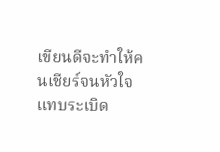เขียนดีจะทำให้คนเชียร์จนหัวใจแทบระเบิด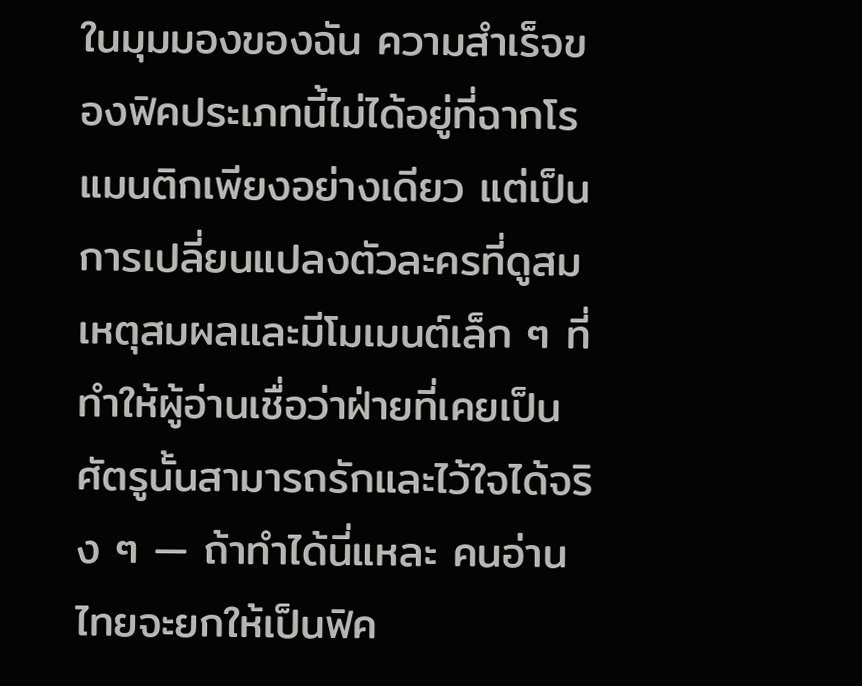ในมุมมองของฉัน ความสำเร็จของฟิคประเภทนี้ไม่ได้อยู่ที่ฉากโรแมนติกเพียงอย่างเดียว แต่เป็นการเปลี่ยนแปลงตัวละครที่ดูสมเหตุสมผลและมีโมเมนต์เล็ก ๆ ที่ทำให้ผู้อ่านเชื่อว่าฝ่ายที่เคยเป็นศัตรูนั้นสามารถรักและไว้ใจได้จริง ๆ — ถ้าทำได้นี่แหละ คนอ่านไทยจะยกให้เป็นฟิค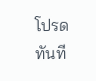โปรดทันที